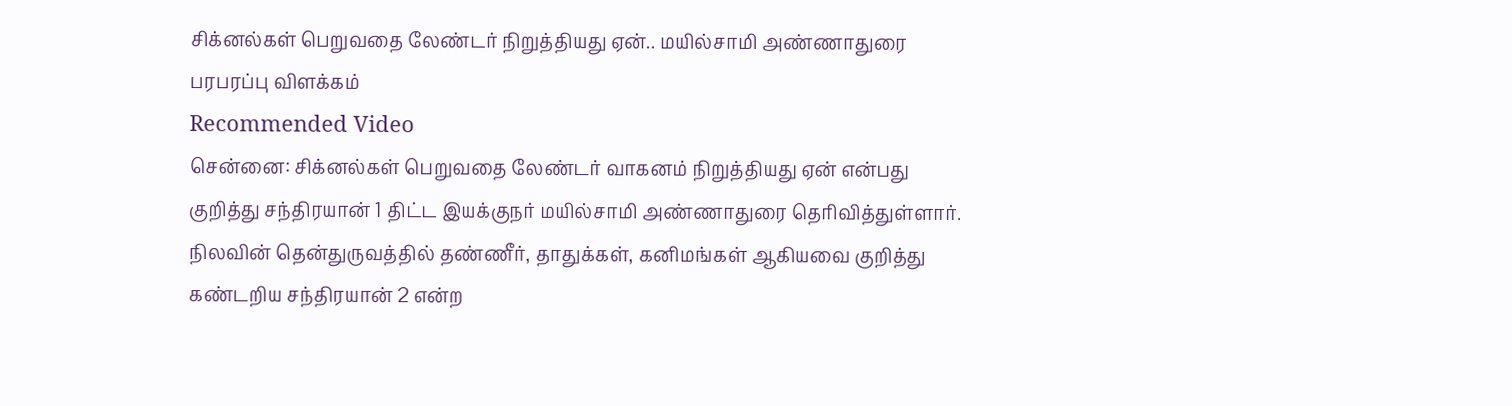சிக்னல்கள் பெறுவதை லேண்டர் நிறுத்தியது ஏன்.. மயில்சாமி அண்ணாதுரை பரபரப்பு விளக்கம்
Recommended Video
சென்னை: சிக்னல்கள் பெறுவதை லேண்டர் வாகனம் நிறுத்தியது ஏன் என்பது குறித்து சந்திரயான் 1 திட்ட இயக்குநர் மயில்சாமி அண்ணாதுரை தெரிவித்துள்ளார்.
நிலவின் தென்துருவத்தில் தண்ணீர், தாதுக்கள், கனிமங்கள் ஆகியவை குறித்து கண்டறிய சந்திரயான் 2 என்ற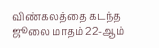விண்கலத்தை கடந்த ஜூலை மாதம் 22-ஆம்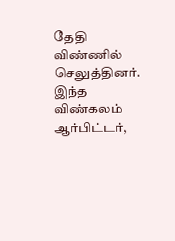தேதி விண்ணில் செலுத்தினர். இந்த விண்கலம் ஆர்பிட்டர்,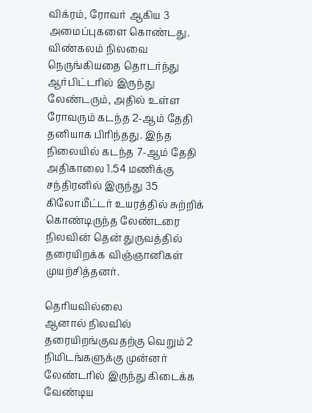விக்ரம், ரோவர் ஆகிய 3 அமைப்புகளை கொண்டது.
விண்கலம் நிலவை நெருங்கியதை தொடர்ந்து ஆர்பிட்டரில் இருந்து லேண்டரும், அதில் உள்ள ரோவரும் கடந்த 2-ஆம் தேதி தனியாக பிரிந்தது. இந்த நிலையில் கடந்த 7-ஆம் தேதி அதிகாலை 1.54 மணிக்கு சந்திரனில் இருந்து 35 கிலோமீட்டர் உயரத்தில் சுற்றிக் கொண்டிருந்த லேண்டரை நிலவின் தென் துருவத்தில் தரையிறக்க விஞ்ஞானிகள் முயற்சித்தனர்.

தெரியவில்லை
ஆனால் நிலவில் தரையிறங்குவதற்கு வெறும் 2 நிமிடங்களுக்கு முன்னர் லேண்டரில் இருந்து கிடைக்க வேண்டிய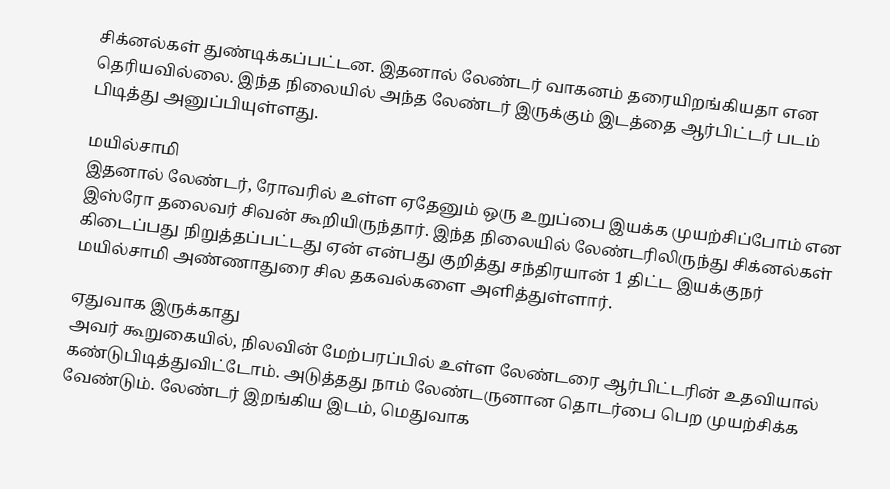சிக்னல்கள் துண்டிக்கப்பட்டன. இதனால் லேண்டர் வாகனம் தரையிறங்கியதா என தெரியவில்லை. இந்த நிலையில் அந்த லேண்டர் இருக்கும் இடத்தை ஆர்பிட்டர் படம் பிடித்து அனுப்பியுள்ளது.

மயில்சாமி
இதனால் லேண்டர், ரோவரில் உள்ள ஏதேனும் ஒரு உறுப்பை இயக்க முயற்சிப்போம் என இஸ்ரோ தலைவர் சிவன் கூறியிருந்தார். இந்த நிலையில் லேண்டரிலிருந்து சிக்னல்கள் கிடைப்பது நிறுத்தப்பட்டது ஏன் என்பது குறித்து சந்திரயான் 1 திட்ட இயக்குநர் மயில்சாமி அண்ணாதுரை சில தகவல்களை அளித்துள்ளார்.

ஏதுவாக இருக்காது
அவர் கூறுகையில், நிலவின் மேற்பரப்பில் உள்ள லேண்டரை ஆர்பிட்டரின் உதவியால் கண்டுபிடித்துவிட்டோம். அடுத்தது நாம் லேண்டருனான தொடர்பை பெற முயற்சிக்க வேண்டும். லேண்டர் இறங்கிய இடம், மெதுவாக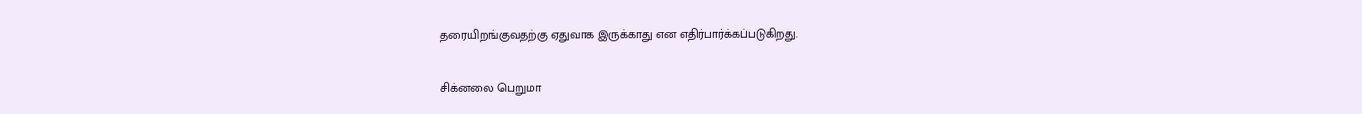தரையிறங்குவதற்கு ஏதுவாக இருக்காது என எதிர்பார்க்கப்படுகிறது.

சிக்னலை பெறுமா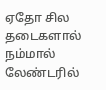ஏதோ சில தடைகளால் நம்மால் லேண்டரில்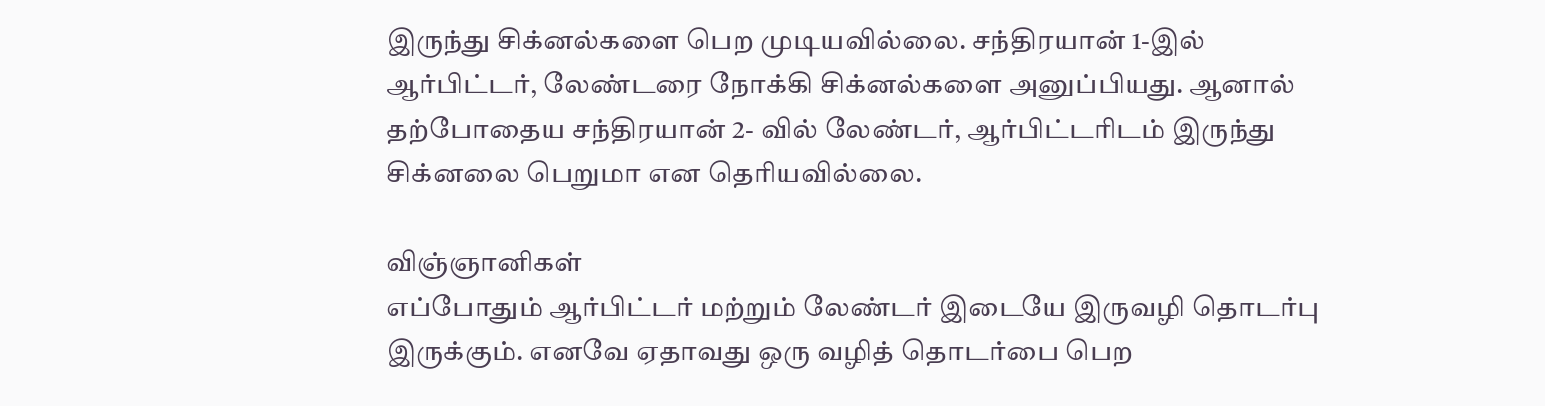இருந்து சிக்னல்களை பெற முடியவில்லை. சந்திரயான் 1-இல் ஆர்பிட்டர், லேண்டரை நோக்கி சிக்னல்களை அனுப்பியது. ஆனால் தற்போதைய சந்திரயான் 2- வில் லேண்டர், ஆர்பிட்டரிடம் இருந்து சிக்னலை பெறுமா என தெரியவில்லை.

விஞ்ஞானிகள்
எப்போதும் ஆர்பிட்டர் மற்றும் லேண்டர் இடையே இருவழி தொடர்பு இருக்கும். எனவே ஏதாவது ஒரு வழித் தொடர்பை பெற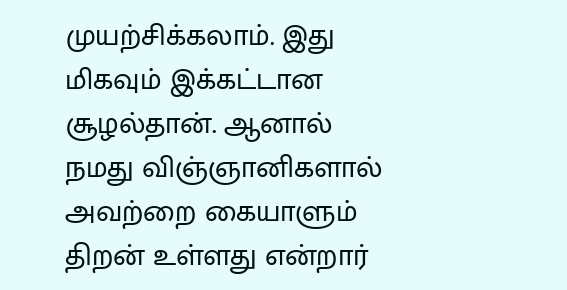முயற்சிக்கலாம். இது மிகவும் இக்கட்டான சூழல்தான். ஆனால் நமது விஞ்ஞானிகளால் அவற்றை கையாளும் திறன் உள்ளது என்றார்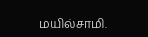மயில்சாமி.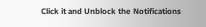Click it and Unblock the Notifications